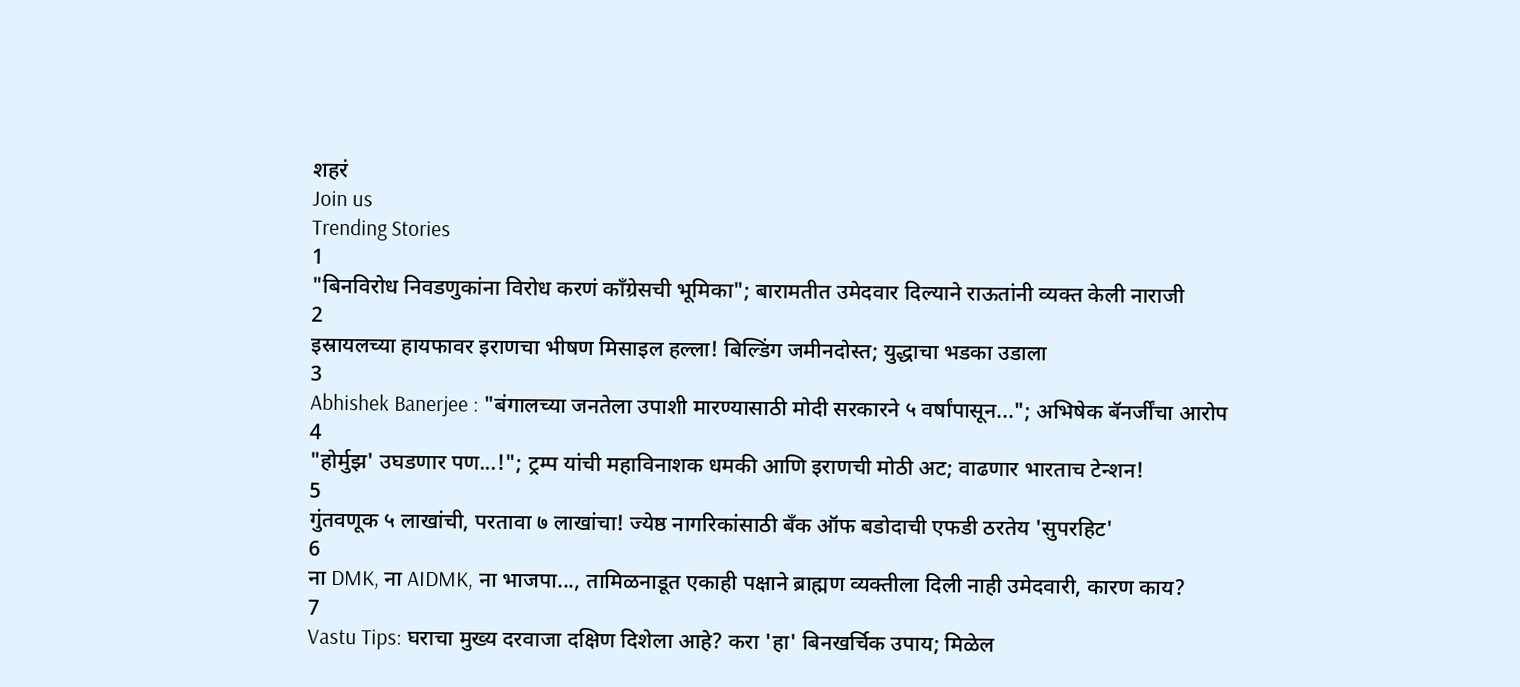शहरं
Join us
Trending Stories
1
"बिनविरोध निवडणुकांना विरोध करणं काँग्रेसची भूमिका"; बारामतीत उमेदवार दिल्याने राऊतांनी व्यक्त केली नाराजी
2
इस्रायलच्या हायफावर इराणचा भीषण मिसाइल हल्ला! बिल्डिंग जमीनदोस्त; युद्धाचा भडका उडाला
3
Abhishek Banerjee : "बंगालच्या जनतेला उपाशी मारण्यासाठी मोदी सरकारने ५ वर्षांपासून..."; अभिषेक बॅनर्जींचा आरोप
4
"होर्मुझ' उघडणार पण...!"; ट्रम्प यांची महाविनाशक धमकी आणि इराणची मोठी अट; वाढणार भारताच टेन्शन!
5
गुंतवणूक ५ लाखांची, परतावा ७ लाखांचा! ज्येष्ठ नागरिकांसाठी बँक ऑफ बडोदाची एफडी ठरतेय 'सुपरहिट'
6
ना DMK, ना AIDMK, ना भाजपा..., तामिळनाडूत एकाही पक्षाने ब्राह्मण व्यक्तीला दिली नाही उमेदवारी, कारण काय?
7
Vastu Tips: घराचा मुख्य दरवाजा दक्षिण दिशेला आहे? करा 'हा' बिनखर्चिक उपाय; मिळेल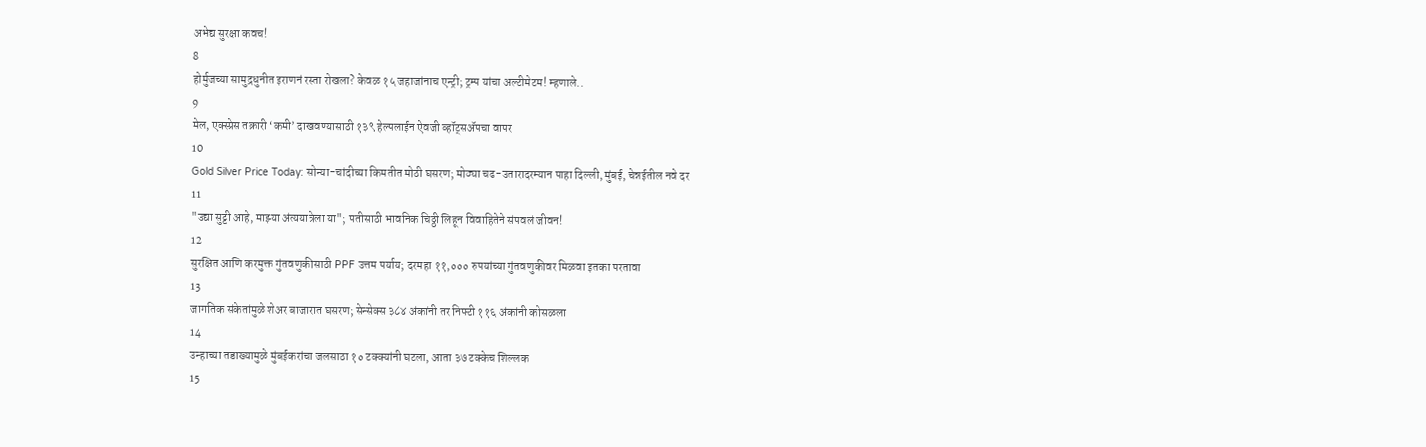अभेद्य सुरक्षा कवच!
8
होर्मुजच्या सामुद्रधुनीत इराणनं रस्ता रोखला? केवळ १५ जहाजांनाच एन्ट्री; ट्रम्प यांचा अल्टीमेटम! म्हणाले..
9
मेल, एक्स्प्रेस तक्रारी ‘कमी’ दाखवण्यासाठी १३९ हेल्पलाईन ऐवजी व्हॉट्सॲपचा वापर
10
Gold Silver Price Today: सोन्या-चांदीच्या किमतीत मोठी घसरण; मोठ्या चढ-उतारादरम्यान पाहा दिल्ली, मुंबई, चेन्नईतील नवे दर
11
"उद्या सुट्टी आहे, माझ्या अंत्ययात्रेला या"; पतीसाठी भावनिक चिठ्ठी लिहून विवाहितेने संपवलं जीवन!
12
सुरक्षित आणि करमुक्त गुंतवणुकीसाठी PPF उत्तम पर्याय; दरमहा ११,००० रुपयांच्या गुंतवणुकीवर मिळवा इतका परतावा
13
जागतिक संकेतांमुळे शेअर बाजारात घसरण; सेन्सेक्स ३८४ अंकांनी तर निफ्टी ११६ अंकांनी कोसळला
14
उन्हाच्या तडाख्यामुळे मुंबईकरांचा जलसाठा १० टक्क्यांनी घटला, आता ३७ टक्केच शिल्लक
15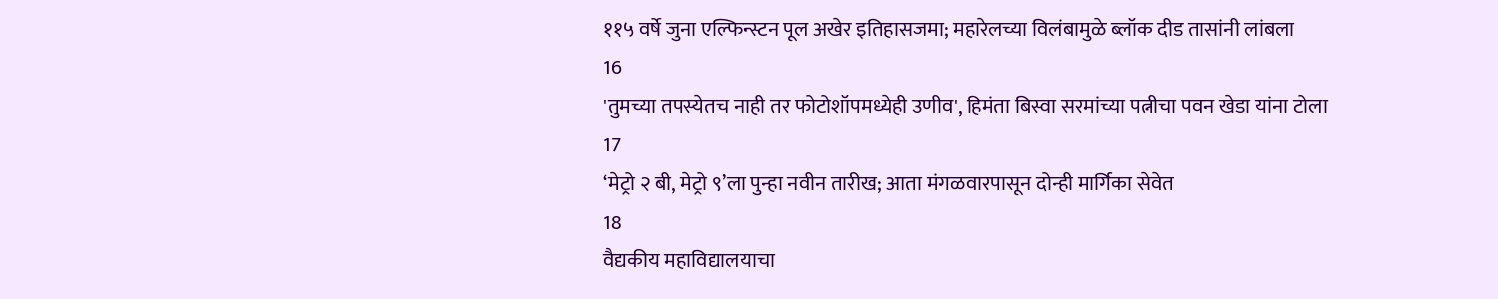११५ वर्षे जुना एल्फिन्स्टन पूल अखेर इतिहासजमा; महारेलच्या विलंबामुळे ब्लॉक दीड तासांनी लांबला
16
'तुमच्या तपस्येतच नाही तर फोटोशॉपमध्येही उणीव', हिमंता बिस्वा सरमांच्या पत्नीचा पवन खेडा यांना टोला
17
‘मेट्रो २ बी, मेट्रो ९’ला पुन्हा नवीन तारीख; आता मंगळवारपासून दोन्ही मार्गिका सेवेत
18
वैद्यकीय महाविद्यालयाचा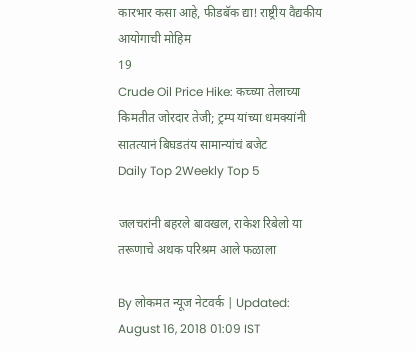कारभार कसा आहे, फीडबॅक द्या! राष्ट्रीय वैद्यकीय आयोगाची मोहिम
19
Crude Oil Price Hike: कच्च्या तेलाच्या किमतीत जोरदार तेजी; ट्रम्प यांच्या धमक्यांनी सातत्यानं बिघडतंय सामान्यांचं बजेट
Daily Top 2Weekly Top 5

जलचरांनी बहरले बावखल, राकेश रिबेलो या तरूणाचे अथक परिश्रम आले फळाला

By लोकमत न्यूज नेटवर्क | Updated: August 16, 2018 01:09 IST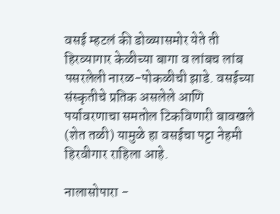वसई म्हटलं की डोळ्यासमोर येते ती हिरव्यागार केळीच्या बागा व लांबच लांब पसरलेली नारळ-पोकळीची झाडे. वसईच्या संस्कृतीचे प्रतिक असलेले आणि पर्यावरणाचा समतोल टिकविणारी बावखले (शेत तळी) यामुळे हा वसईचा पट्टा नेहमी हिरवीगार राहिला आहे.

नालासोपारा -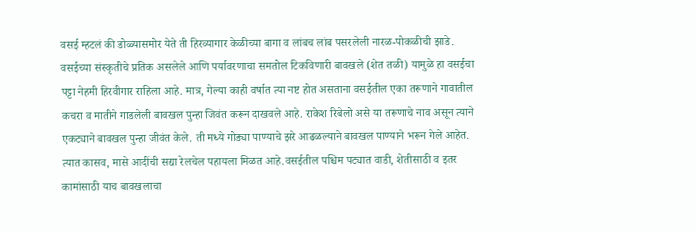वसई म्हटलं की डोळ्यासमोर येते ती हिरव्यागार केळीच्या बागा व लांबच लांब पसरलेली नारळ-पोकळीची झाडे. वसईच्या संस्कृतीचे प्रतिक असलेले आणि पर्यावरणाचा समतोल टिकविणारी बावखले (शेत तळी) यामुळे हा वसईचा पट्टा नेहमी हिरवीगार राहिला आहे. मात्र, गेल्या काही वर्षात त्या नष्ट होत असताना वसईतील एका तरूणाने गावातील कचरा व मातीने गाडलेली बावखल पुन्हा जिवंत करून दाखवले आहे. राकेश रिबेलो असे या तरूणाचे नाव असून त्याने एकट्याने बावखल पुन्हा जीवंत केले. ती मध्ये गोड्या पाण्याचे झरे आढळल्याने बावखल पाण्याने भरून गेले आहेत. त्यात कासव, मासे आदींची सद्या रेलचेल पहायला मिळत आहे.वसईतील पश्चिम पट्यात वाडी, शेतीसाठी व इतर कामांसाठी याच बावखलाचा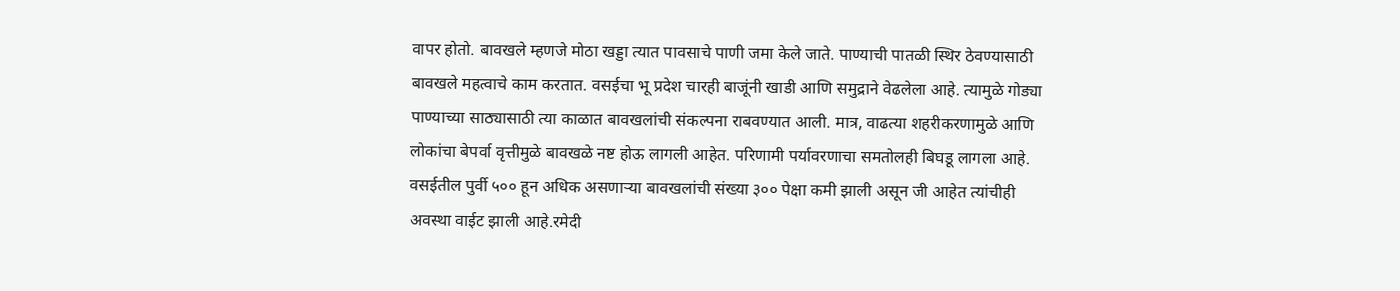वापर होतो. बावखले म्हणजे मोठा खड्डा त्यात पावसाचे पाणी जमा केले जाते. पाण्याची पातळी स्थिर ठेवण्यासाठी बावखले महत्वाचे काम करतात. वसईचा भू प्रदेश चारही बाजूंनी खाडी आणि समुद्राने वेढलेला आहे. त्यामुळे गोड्या पाण्याच्या साठ्यासाठी त्या काळात बावखलांची संकल्पना राबवण्यात आली. मात्र, वाढत्या शहरीकरणामुळे आणि लोकांचा बेपर्वा वृत्तीमुळे बावखळे नष्ट होऊ लागली आहेत. परिणामी पर्यावरणाचा समतोलही बिघडू लागला आहे. वसईतील पुर्वी ५०० हून अधिक असणाऱ्या बावखलांची संख्या ३०० पेक्षा कमी झाली असून जी आहेत त्यांचीही अवस्था वाईट झाली आहे.रमेदी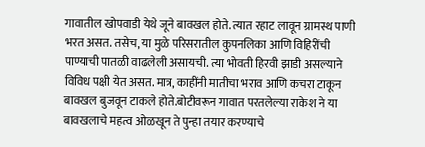गावातील खोपवाडी येथे जूने बावखल होते. त्यात रहाट लावून ग्रामस्थ पाणी भरत असत. तसेच, या मुळे परिसरातील कुपनलिका आणि विहिरींची पाण्याची पातळी वाढलेली असायची. त्या भोवती हिरवी झाडी असल्याने विविध पक्षी येत असत. मात्र, काहींनी मातीचा भराव आणि कचरा टाकून बावखल बुजवून टाकले होते.बोटीवरून गावात परतलेल्या राकेश ने या बावखलाचे महत्व ओळखून ते पुन्हा तयार करण्याचे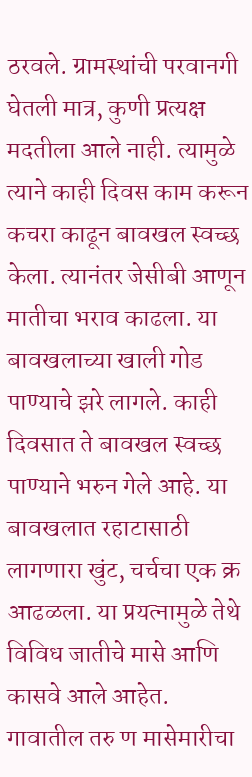ठरवले. ग्रामस्थांची परवानगी घेतली मात्र, कुणी प्रत्यक्ष मदतीला आले नाही. त्यामुळे त्याने काही दिवस काम करून कचरा काढून बावखल स्वच्छ केला. त्यानंतर जेसीबी आणून मातीचा भराव काढला. या बावखलाच्या खाली गोड पाण्याचे झरे लागले. काही दिवसात ते बावखल स्वच्छ पाण्याने भरुन गेले आहे. या बावखलात रहाटासाठी लागणारा खुंट, चर्चचा एक क्र आढळला. या प्रयत्नामुळे तेथे विविध जातीचे मासे आणि कासवे आले आहेत. गावातील तरु ण मासेमारीचा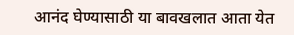आनंद घेण्यासाठी या बावखलात आता येत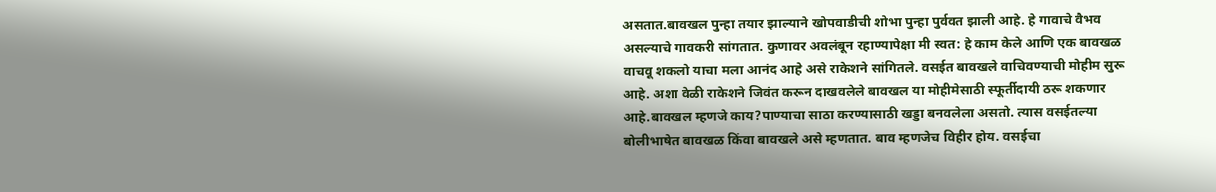असतात.बावखल पुन्हा तयार झाल्याने खोपवाडीची शोभा पुन्हा पुर्ववत झाली आहे. हे गावाचे वैभव असल्याचे गावकरी सांगतात. कुणावर अवलंबून रहाण्यापेक्षा मी स्वत: हे काम केले आणि एक बावखळ वाचवू शकलो याचा मला आनंद आहे असे राकेशने सांगितले. वसईत बावखले वाचिवण्याची मोहीम सुरू आहे. अशा वेळी राकेशने जिवंत करून दाखवलेले बावखल या मोहीमेसाठी स्फूर्तीदायी ठरू शकणार आहे.बावखल म्हणजे काय?पाण्याचा साठा करण्यासाठी खड्डा बनवलेला असतो. त्यास वसईतल्या बोलीभाषेत बावखळ किंवा बावखले असे म्हणतात. बाव म्हणजेच विहीर होय. वसईचा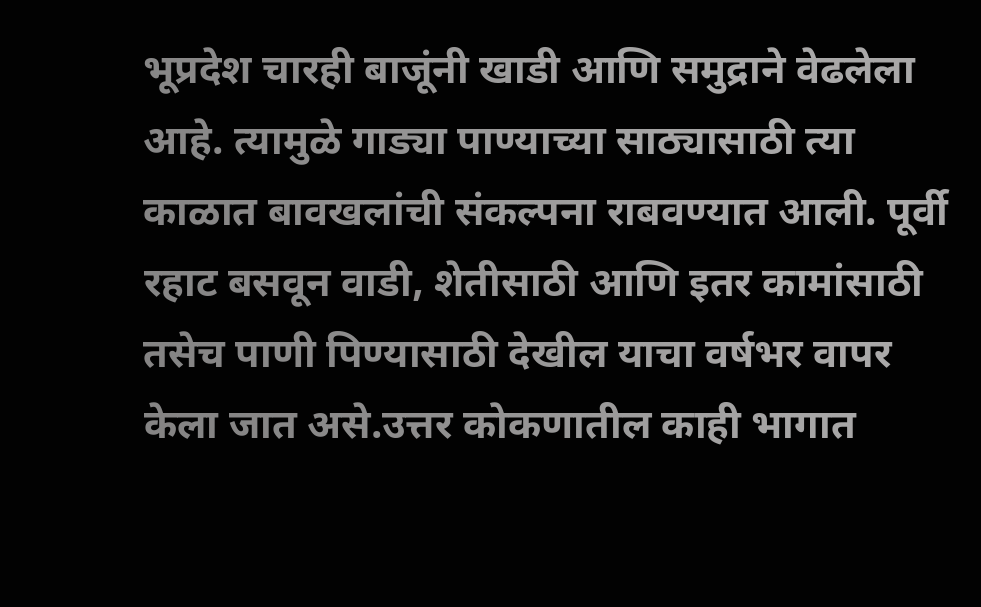भूप्रदेश चारही बाजूंनी खाडी आणि समुद्राने वेढलेला आहे. त्यामुळे गाड्या पाण्याच्या साठ्यासाठी त्या काळात बावखलांची संकल्पना राबवण्यात आली. पूर्वी रहाट बसवून वाडी, शेतीसाठी आणि इतर कामांसाठी तसेच पाणी पिण्यासाठी देखील याचा वर्षभर वापर केला जात असे.उत्तर कोकणातील काही भागात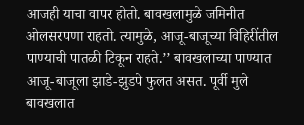आजही याचा वापर होतो. बावखलामुळे जमिनीत ओलसरपणा राहतो. त्यामुळे, आजू-बाजूच्या विहिरींतील पाण्याची पातळी टिकून राहते.’’ बावखलाच्या पाण्यात आजू-बाजूला झाडे-झुडपे फुलत असत. पूर्वी मुले बावखलात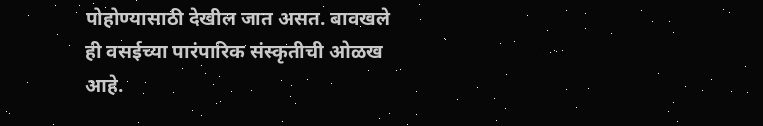पोहोण्यासाठी देखील जात असत. बावखले ही वसईच्या पारंपारिक संस्कृतीची ओळख आहे.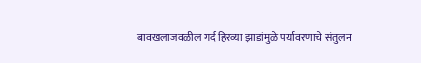बावखलाजवळील गर्द हिरव्या झाडांमुळे पर्यावरणाचे संतुलन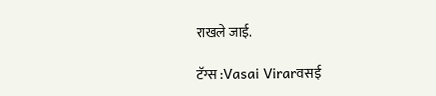राखले जाई.

टॅग्स :Vasai Virarवसई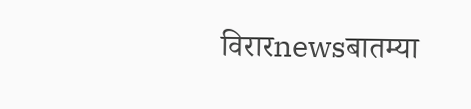विरारnewsबातम्या